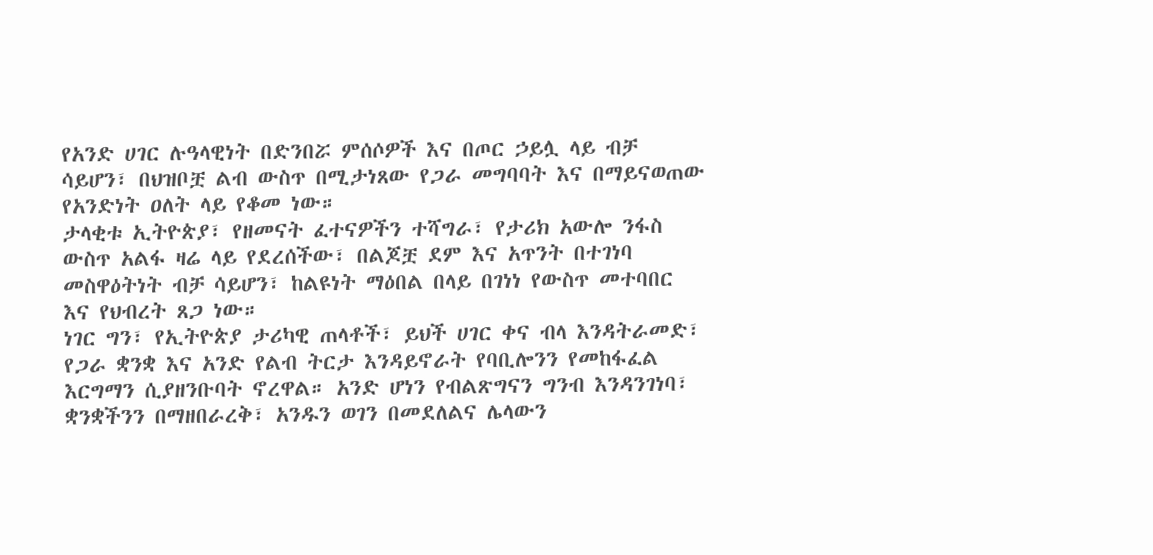የአንድ ሀገር ሉዓላዊነት በድንበሯ ምሰሶዎች እና በጦር ኃይሏ ላይ ብቻ ሳይሆን፣ በህዝቦቿ ልብ ውስጥ በሚታነጸው የጋራ መግባባት እና በማይናወጠው የአንድነት ዐለት ላይ የቆመ ነው።
ታላቂቱ ኢትዮጵያ፣ የዘመናት ፈተናዎችን ተሻግራ፣ የታሪክ አውሎ ንፋስ ውስጥ አልፋ ዛሬ ላይ የደረሰችው፣ በልጆቿ ደም እና አጥንት በተገነባ መስዋዕትነት ብቻ ሳይሆን፣ ከልዩነት ማዕበል በላይ በገነነ የውስጥ መተባበር እና የህብረት ጸጋ ነው።
ነገር ግን፣ የኢትዮጵያ ታሪካዊ ጠላቶች፣ ይህች ሀገር ቀና ብላ እንዳትራመድ፣ የጋራ ቋንቋ እና አንድ የልብ ትርታ እንዳይኖራት የባቢሎንን የመከፋፈል እርግማን ሲያዘንቡባት ኖረዋል። አንድ ሆነን የብልጽግናን ግንብ እንዳንገነባ፣ ቋንቋችንን በማዘበራረቅ፣ አንዱን ወገን በመደለልና ሌላውን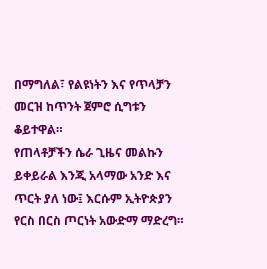በማግለል፣ የልዩነትን እና የጥላቻን መርዝ ከጥንት ጀምሮ ሲግቱን ቆይተዋል።
የጠላቶቻችን ሴራ ጊዜና መልኩን ይቀይራል እንጂ አላማው አንድ እና ጥርት ያለ ነው፤ እርሱም ኢትዮጵያን የርስ በርስ ጦርነት አውድማ ማድረግ።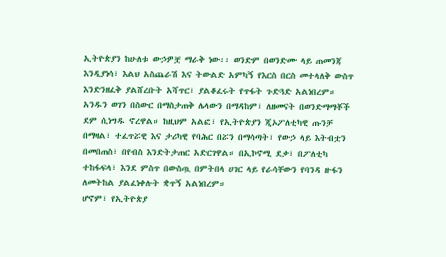ኢትዮጵያን ከሁለቱ ውኃዎቿ ማራቅ ነው፡፡ ወንድም በወንድሙ ላይ ጠመንጃ እንዲያነሳ፣ እልህ አስጨራሽ እና ትውልድ አምካኝ የእርስ በርስ መተላለቅ ውስጥ እንድንዘፈቅ ያልሸረቡት አሻጥር፣ ያልቆፈሩት የጥፋት ጉድጓድ አልነበረም።
አንዱን ወገን በስውር በማስታጠቅ ሌላውን በማዳከም፣ ለዘመናት በወንድማማቾች ደም ሲነግዱ ኖረዋል። ከዚህም አልፎ፣ የኢትዮጵያን ጂኦፖለቲካዊ ጡንቻ በማዛል፣ ተፈጥሯዊ እና ታሪካዊ የባሕር በሯን በማሳጣት፣ የውኃ ላይ እትብቷን በመበጠስ፣ በየብስ እንድትታጠር አድርገዋል። በኢኮኖሚ ደቃ፣ በፖለቲካ ተከፋፍላ፣ እንደ ምስጥ በውስጧ በምትበላ ሀገር ላይ የራሳቸውን የባንዳ ዙፋን ለመትከል ያልፈነቀሉት ቋጥኝ አልነበረም።
ሆኖም፣ የኢትዮጵያ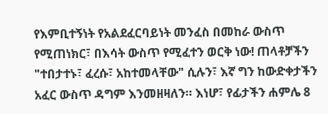የእምቢተኝነት የአልደፈርባይነት መንፈስ በመከራ ውስጥ የሚጠነክር፣ በእሳት ውስጥ የሚፈተን ወርቅ ነው! ጠላቶቻችን "ተበታተኑ፣ ፈረሱ፣ አከተመላቸው" ሲሉን፣ እኛ ግን ከውድቀታችን አፈር ውስጥ ዳግም እንመዘዛለን። እነሆ፣ የፊታችን ሐምሌ 8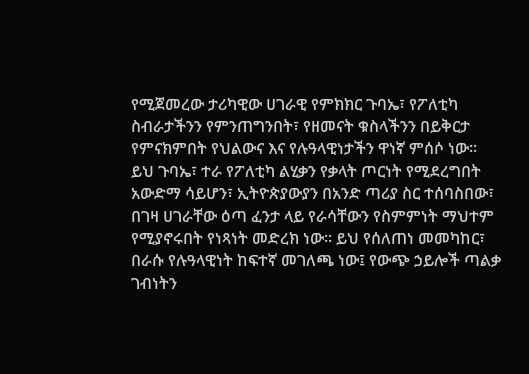የሚጀመረው ታሪካዊው ሀገራዊ የምክክር ጉባኤ፣ የፖለቲካ ስብራታችንን የምንጠግንበት፣ የዘመናት ቁስላችንን በይቅርታ የምናክምበት የህልውና እና የሉዓላዊነታችን ዋነኛ ምሰሶ ነው።
ይህ ጉባኤ፣ ተራ የፖለቲካ ልሂቃን የቃላት ጦርነት የሚደረግበት አውድማ ሳይሆን፣ ኢትዮጵያውያን በአንድ ጣሪያ ስር ተሰባስበው፣ በገዛ ሀገራቸው ዕጣ ፈንታ ላይ የራሳቸውን የስምምነት ማህተም የሚያኖሩበት የነጻነት መድረክ ነው። ይህ የሰለጠነ መመካከር፣ በራሱ የሉዓላዊነት ከፍተኛ መገለጫ ነው፤ የውጭ ኃይሎች ጣልቃ ገብነትን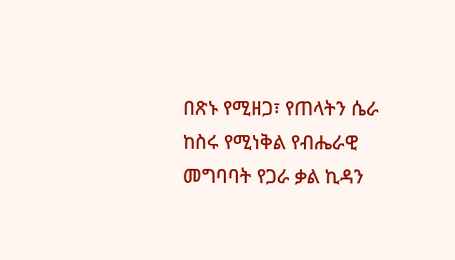በጽኑ የሚዘጋ፣ የጠላትን ሴራ ከስሩ የሚነቅል የብሔራዊ መግባባት የጋራ ቃል ኪዳን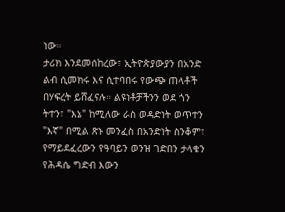ነው።
ታሪክ እንደመሰከረው፣ ኢትዮጵያውያን በአንድ ልብ ሲመክሩ እና ሲተባበሩ የውጭ ጠላቶች በሃፍረት ይሸፈናሉ። ልዩነቶቻችንን ወደ ጎን ትተን፣ "እኔ" ከሚለው ራስ ወዳድነት ወጥተን "እኛ" በሚል ጽኑ መንፈስ በአንድነት ስንቆም፣ የማይደፈረውን የዓባይን ወንዝ ገድበን ታላቁን የሕዳሴ ግድብ እውን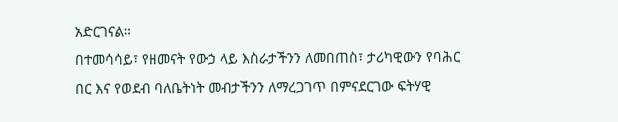አድርገናል።
በተመሳሳይ፣ የዘመናት የውኃ ላይ እስራታችንን ለመበጠስ፣ ታሪካዊውን የባሕር በር እና የወደብ ባለቤትነት መብታችንን ለማረጋገጥ በምናደርገው ፍትሃዊ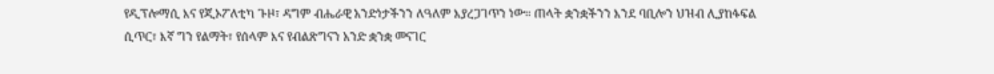የዲፕሎማሲ እና የጂኦፖለቲካ ጉዞ፣ ዳግም ብሔራዊ አንድነታችንን ለዓለም እያረጋገጥን ነው። ጠላት ቋንቋችንን እንደ ባቢሎን ህዝብ ሊያከፋፍል ሲጥር፣ እኛ ግን የልማት፣ የሰላም እና የብልጽግናን አንድ ቋንቋ መናገር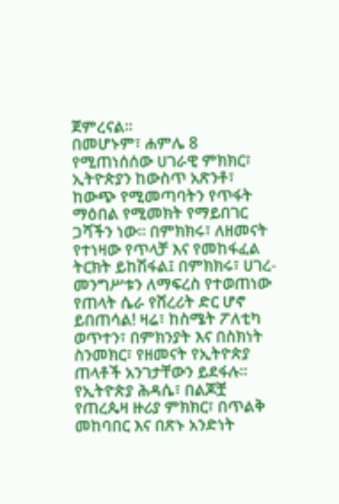ጀምረናል።
በመሆኑም፣ ሐምሌ 8 የሚጠነሰሰው ሀገራዊ ምክክር፣ ኢትዮጵያን ከውስጥ አጽንቶ፣ ከውጭ የሚመጣባትን የጥፋት ማዕበል የሚመክት የማይበገር ጋሻችን ነው። በምክክሩ፣ ለዘመናት የተነዛው የጥላቻ እና የመከፋፈል ትርክት ይከሽፋል፤ በምክክሩ፣ ሀገረ-መንግሥቱን ለማፍረስ የተወጠነው የጠላት ሴራ የሸረሪት ድር ሆኖ ይበጠሳል! ዛሬ፣ ከስሜት ፖለቲካ ወጥተን፣ በምክንያት እና በስክነት ስንመክር፣ የዘመናት የኢትዮጵያ ጠላቶች አንገታቸውን ይደፋሉ።
የኢትዮጵያ ሕዳሴ፣ በልጆቿ የጠረጴዛ ዙሪያ ምክክር፣ በጥልቅ መከባበር እና በጽኑ አንድነት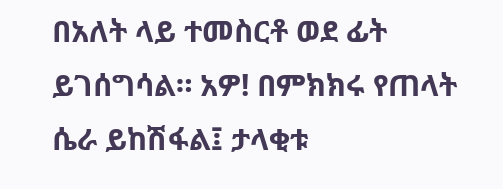በአለት ላይ ተመስርቶ ወደ ፊት ይገሰግሳል። አዎ! በምክክሩ የጠላት ሴራ ይከሽፋል፤ ታላቂቱ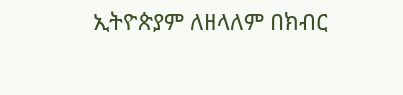ኢትዮጵያም ለዘላለም በክብር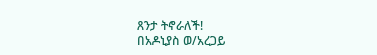ጸንታ ትኖራለች!
በአዶኒያስ ወ/አረጋይ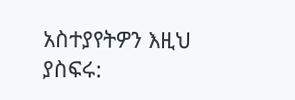አስተያየትዎን እዚህ ያስፍሩ: